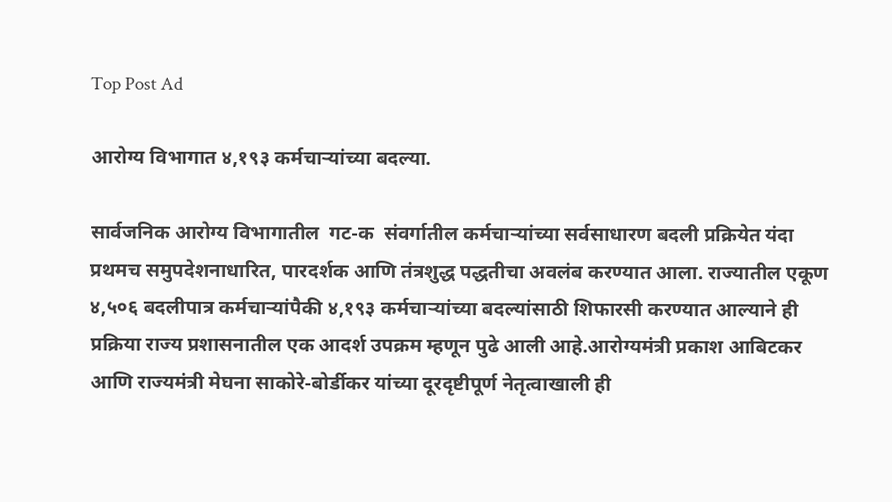Top Post Ad

आरोग्य विभागात ४,१९३ कर्मचाऱ्यांच्या बदल्या.

सार्वजनिक आरोग्य विभागातील  गट-क  संवर्गातील कर्मचाऱ्यांच्या सर्वसाधारण बदली प्रक्रियेत यंदा प्रथमच समुपदेशनाधारित, पारदर्शक आणि तंत्रशुद्ध पद्धतीचा अवलंब करण्यात आला. राज्यातील एकूण ४,५०६ बदलीपात्र कर्मचाऱ्यांपैकी ४,१९३ कर्मचाऱ्यांच्या बदल्यांसाठी शिफारसी करण्यात आल्याने ही प्रक्रिया राज्य प्रशासनातील एक आदर्श उपक्रम म्हणून पुढे आली आहे.आरोग्यमंत्री प्रकाश आबिटकर आणि राज्यमंत्री मेघना साकोरे-बोर्डीकर यांच्या दूरदृष्टीपूर्ण नेतृत्वाखाली ही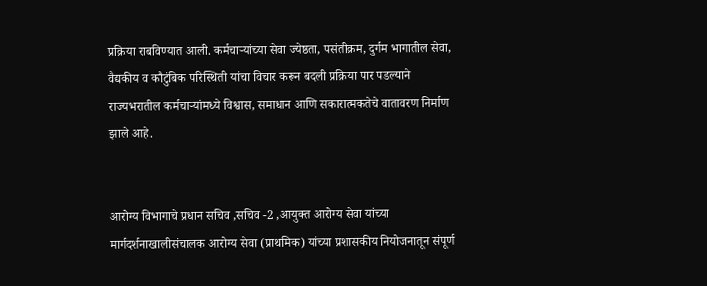प्रक्रिया राबविण्यात आली. कर्मचाऱ्यांच्या सेवा ज्येष्ठता, पसंतीक्रम, दुर्गम भागातील सेवा, वैद्यकीय व कौटुंबिक परिस्थिती यांचा विचार करून बदली प्रक्रिया पार पडल्याने राज्यभरातील कर्मचाऱ्यांमध्ये विश्वास, समाधान आणि सकारात्मकतेचे वातावरण निर्माण झाले आहे.


आरोग्य विभागाचे प्रधान सचिव ,सचिव -2 ,आयुक्त आरोग्य सेवा यांच्या मार्गदर्शनाखालीसंचालक आरोग्य सेवा (प्राथमिक) यांच्या प्रशासकीय नियोजनातून संपूर्ण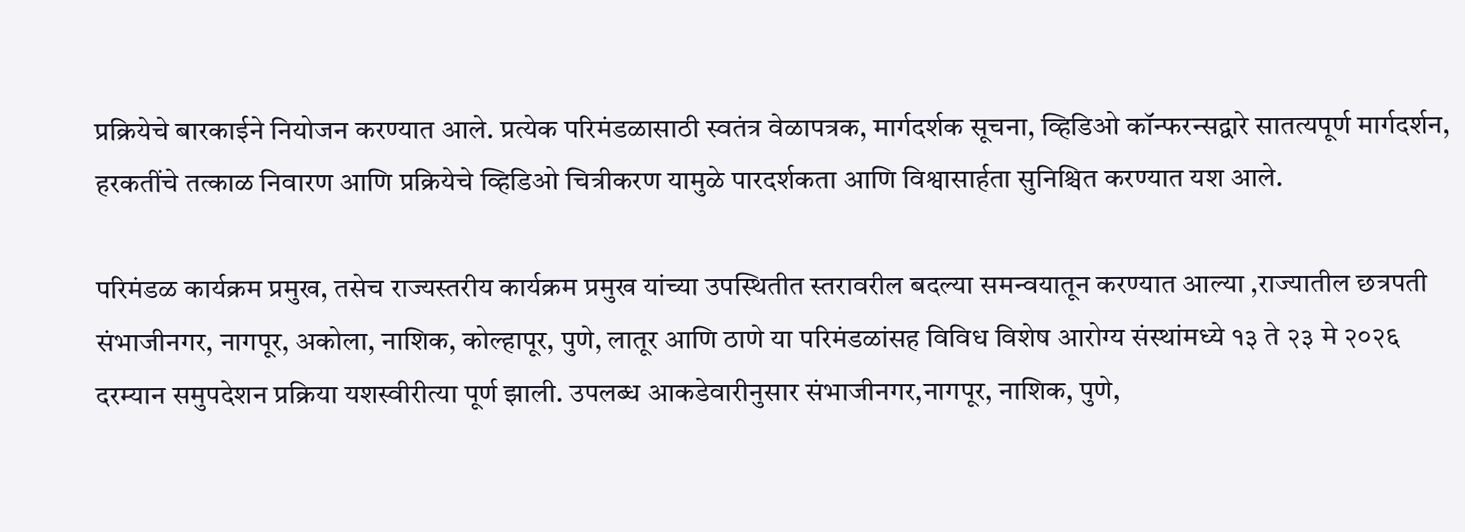प्रक्रियेचे बारकाईने नियोजन करण्यात आले. प्रत्येक परिमंडळासाठी स्वतंत्र वेळापत्रक, मार्गदर्शक सूचना, व्हिडिओ कॉन्फरन्सद्वारे सातत्यपूर्ण मार्गदर्शन, हरकतींचे तत्काळ निवारण आणि प्रक्रियेचे व्हिडिओ चित्रीकरण यामुळे पारदर्शकता आणि विश्वासार्हता सुनिश्चित करण्यात यश आले.

परिमंडळ कार्यक्रम प्रमुख, तसेच राज्यस्तरीय कार्यक्रम प्रमुख यांच्या उपस्थितीत स्तरावरील बदल्या समन्वयातून करण्यात आल्या ,राज्यातील छत्रपती संभाजीनगर, नागपूर, अकोला, नाशिक, कोल्हापूर, पुणे, लातूर आणि ठाणे या परिमंडळांसह विविध विशेष आरोग्य संस्थांमध्ये १३ ते २३ मे २०२६ दरम्यान समुपदेशन प्रक्रिया यशस्वीरीत्या पूर्ण झाली. उपलब्ध आकडेवारीनुसार संभाजीनगर,नागपूर, नाशिक, पुणे,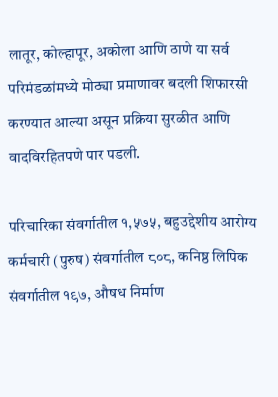लातूर, कोल्हापूर, अकोला आणि ठाणे या सर्व परिमंडळांमध्ये मोठ्या प्रमाणावर बदली शिफारसी करण्यात आल्या असून प्रक्रिया सुरळीत आणि वादविरहितपणे पार पडली.

परिचारिका संवर्गातील १,५७५, बहुउद्देशीय आरोग्य कर्मचारी (पुरुष) संवर्गातील ८०८, कनिष्ठ लिपिक संवर्गातील १९७, औषध निर्माण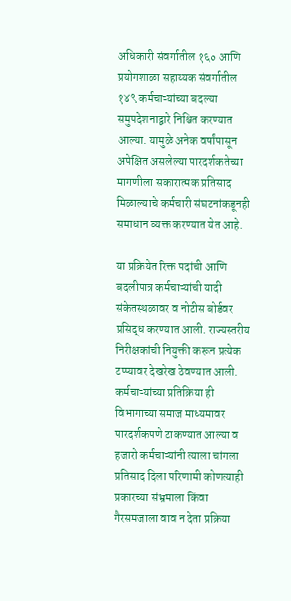अधिकारी संवर्गातील १६० आणि प्रयोगशाळा सहाय्यक संवर्गातील १४९ कर्मचाऱ्यांच्या बदल्या समुपदेशनाद्वारे निश्चित करण्यात आल्या. यामुळे अनेक वर्षांपासून अपेक्षित असलेल्या पारदर्शकतेच्या मागणीला सकारात्मक प्रतिसाद मिळाल्याचे कर्मचारी संघटनांकडूनही समाधान व्यक्त करण्यात येत आहे.

या प्रक्रियेत रिक्त पदांची आणि बदलीपात्र कर्मचाऱ्यांची यादी संकेतस्थळावर व नोटीस बोर्डवर प्रसिद्ध करण्यात आली. राज्यस्तरीय निरीक्षकांची नियुक्ती करून प्रत्येक टप्प्यावर देखरेख ठेवण्यात आली. कर्मचाऱ्यांच्या प्रतिक्रिया ही विभागाच्या समाज माध्यमावर पारदर्शकपणे टाकण्यात आल्या व हजारो कर्मचाऱ्यांनी त्याला चांगला प्रतिसाद दिला परिणामी कोणत्याही प्रकारच्या संभ्रमाला किंवा गैरसमजाला वाव न देता प्रक्रिया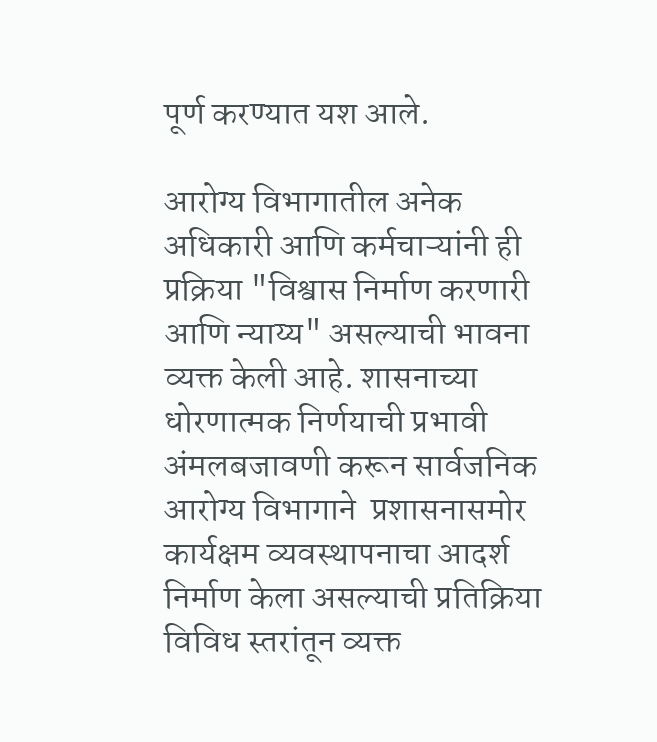पूर्ण करण्यात यश आले.

आरोग्य विभागातील अनेक अधिकारी आणि कर्मचाऱ्यांनी ही प्रक्रिया "विश्वास निर्माण करणारी आणि न्याय्य" असल्याची भावना व्यक्त केली आहे. शासनाच्या धोरणात्मक निर्णयाची प्रभावी अंमलबजावणी करून सार्वजनिक आरोग्य विभागाने  प्रशासनासमोर कार्यक्षम व्यवस्थापनाचा आदर्श निर्माण केला असल्याची प्रतिक्रिया विविध स्तरांतून व्यक्त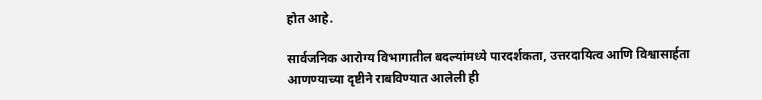होत आहे.

सार्वजनिक आरोग्य विभागातील बदल्यांमध्ये पारदर्शकता, उत्तरदायित्व आणि विश्वासार्हता आणण्याच्या दृष्टीने राबविण्यात आलेली ही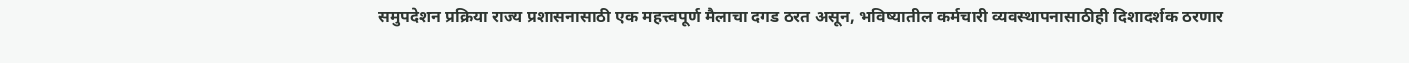समुपदेशन प्रक्रिया राज्य प्रशासनासाठी एक महत्त्वपूर्ण मैलाचा दगड ठरत असून, भविष्यातील कर्मचारी व्यवस्थापनासाठीही दिशादर्शक ठरणार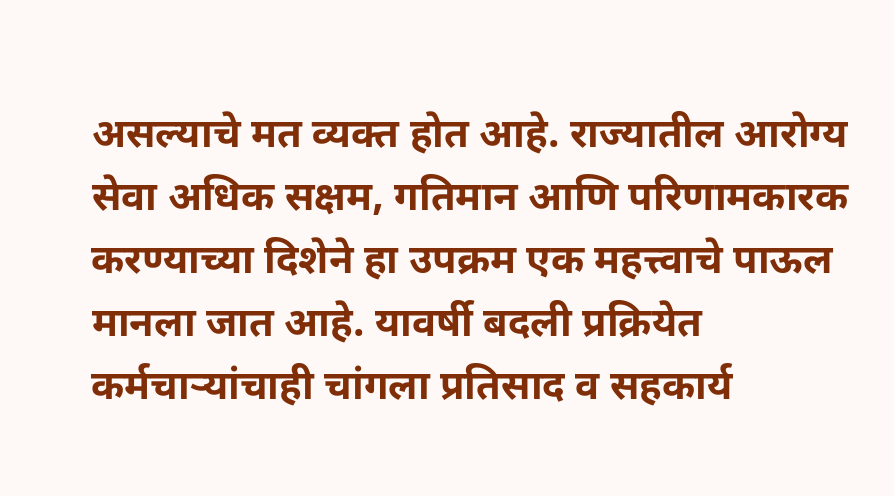असल्याचे मत व्यक्त होत आहे. राज्यातील आरोग्य सेवा अधिक सक्षम, गतिमान आणि परिणामकारक करण्याच्या दिशेने हा उपक्रम एक महत्त्वाचे पाऊल मानला जात आहे. यावर्षी बदली प्रक्रियेत कर्मचाऱ्यांचाही चांगला प्रतिसाद व सहकार्य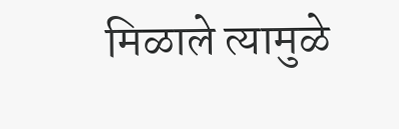मिळाले त्यामुळे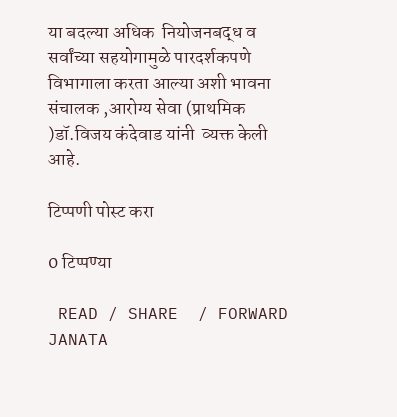या बदल्या अधिक  नियोजनबद्ध व सर्वांच्या सहयोगामुळे पारदर्शकपणे विभागाला करता आल्या अशी भावना संचालक ,आरोग्य सेवा (प्राथमिक )डॉ.विजय कंदेवाड यांनी  व्यक्त केली आहे.

टिप्पणी पोस्ट करा

0 टिप्पण्या

 READ / SHARE  / FORWARD
JANATA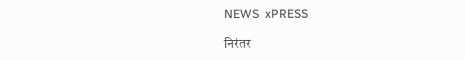NEWS  xPRESS

निरंतर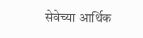सेवेच्या आर्थिक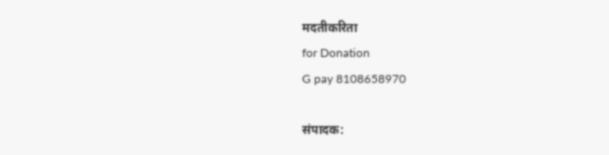मदतीकरिता
for Donation
G pay 8108658970

संपादक: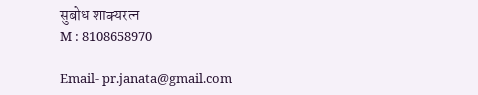सुबोध शाक्यरत्न
M : 8108658970

Email- pr.janata@gmail.com